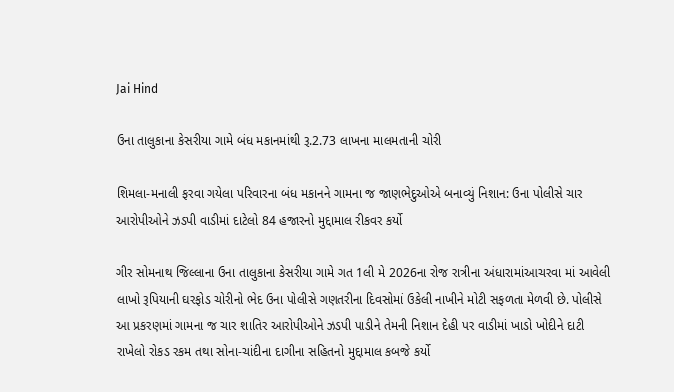Jai Hind

ઉના તાલુકાના કેસરીયા ગામે બંધ મકાનમાંથી રૂ.2.73 લાખના માલમતાની ચોરી

શિમલા-મનાલી ફરવા ગયેલા પરિવારના બંધ મકાનને ગામના જ જાણભેદુઓએ બનાવ્યું નિશાન: ઉના પોલીસે ચાર આરોપીઓને ઝડપી વાડીમાં દાટેલો 84 હજારનો મુદ્દામાલ રીકવર કર્યો

ગીર સોમનાથ જિલ્લાના ઉના તાલુકાના કેસરીયા ગામે ગત 1લી મે 2026ના રોજ રાત્રીના અંધારામાંઆચરવા માં આવેલી લાખો રૂપિયાની ઘરફોડ ચોરીનો ભેદ ઉના પોલીસે ગણતરીના દિવસોમાં ઉકેલી નાખીને મોટી સફળતા મેળવી છે. પોલીસે આ પ્રકરણમાં ગામના જ ચાર શાતિર આરોપીઓને ઝડપી પાડીને તેમની નિશાન દેહી પર વાડીમાં ખાડો ખોદીને દાટી રાખેલો રોકડ રકમ તથા સોના-ચાંદીના દાગીના સહિતનો મુદ્દામાલ કબજે કર્યો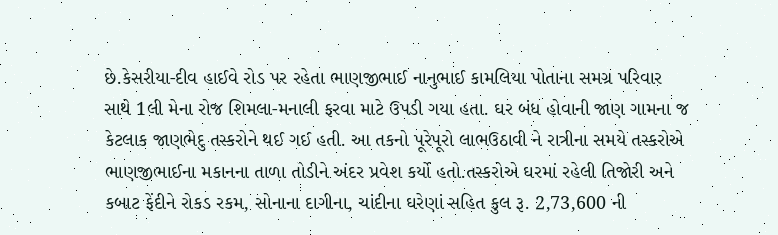છે.કેસરીયા-દીવ હાઈવે રોડ પર રહેતા ભાણજીભાઈ નાનુભાઈ કામલિયા પોતાના સમગ્ર પરિવાર સાથે 1લી મેના રોજ શિમલા-મનાલી ફરવા માટે ઉપડી ગયા હતા. ઘર બંધ હોવાની જાણ ગામના જ કેટલાક જાણભેદુ તસ્કરોને થઈ ગઈ હતી. આ તકનો પૂરેપૂરો લાભઉઠાવી ને રાત્રીના સમયે તસ્કરોએ ભાણજીભાઈના મકાનના તાળા તોડીને અંદર પ્રવેશ કર્યો હતો.તસ્કરોએ ઘરમાં રહેલી તિજોરી અને કબાટ ફેંદીને રોકડ રકમ, સોનાના દાગીના, ચાંદીના ઘરેણાં સહિત કુલ રૂ. 2,73,600 ની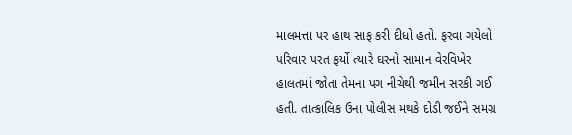માલમત્તા પર હાથ સાફ કરી દીધો હતો. ફરવા ગયેલો પરિવાર પરત ફર્યો ત્યારે ઘરનો સામાન વેરવિખેર હાલતમાં જોતા તેમના પગ નીચેથી જમીન સરકી ગઈ હતી. તાત્કાલિક ઉના પોલીસ મથકે દોડી જઈને સમગ્ર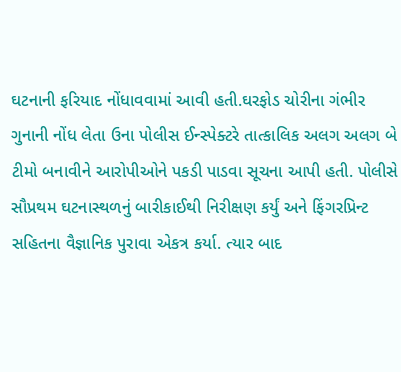ઘટનાની ફરિયાદ નોંધાવવામાં આવી હતી.ઘરફોડ ચોરીના ગંભીર ગુનાની નોંધ લેતા ઉના પોલીસ ઈન્સ્પેક્ટરે તાત્કાલિક અલગ અલગ બે ટીમો બનાવીને આરોપીઓને પકડી પાડવા સૂચના આપી હતી. પોલીસે સૌપ્રથમ ઘટનાસ્થળનું બારીકાઈથી નિરીક્ષણ કર્યું અને ફિંગરપ્રિન્ટ સહિતના વૈજ્ઞાનિક પુરાવા એકત્ર કર્યા. ત્યાર બાદ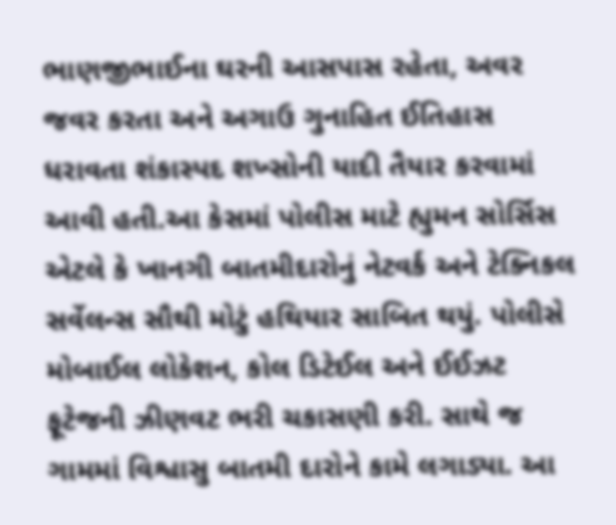ભાણજીભાઈના ઘરની આસપાસ રહેતા, અવર જવર કરતા અને અગાઉ ગુનાહિત ઈતિહાસ ધરાવતા શંકાસ્પદ શખ્સોની યાદી તૈયાર કરવામાં આવી હતી.આ કેસમાં પોલીસ માટે હ્યુમન સોર્સિસ એટલે કે ખાનગી બાતમીદારોનું નેટવર્ક અને ટેક્નિકલ સર્વેલન્સ સૌથી મોટું હથિયાર સાબિત થયું. પોલીસે મોબાઈલ લોકેશન, કોલ ડિટેઈલ અને ઈઈઝટ ફૂટેજની ઝીણવટ ભરી ચકાસણી કરી. સાથે જ ગામમાં વિશ્વાસુ બાતમી દારોને કામે લગાડ્યા. આ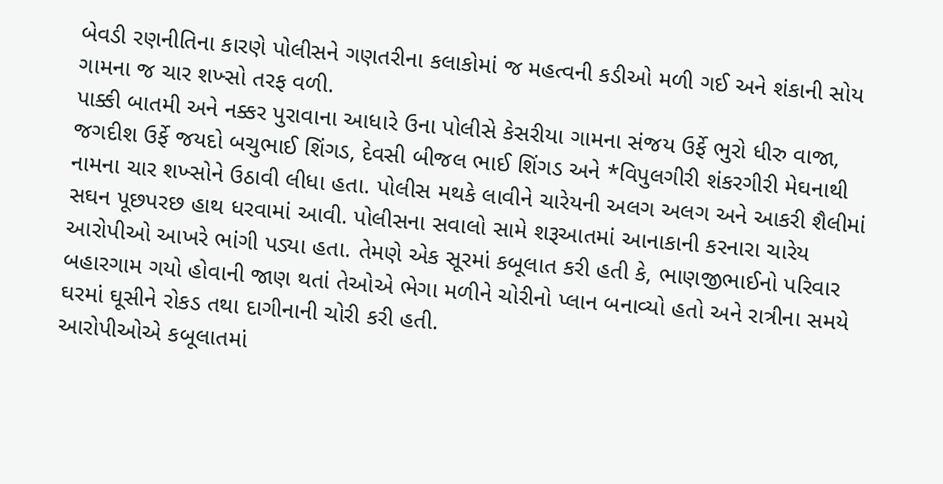બેવડી રણનીતિના કારણે પોલીસને ગણતરીના કલાકોમાં જ મહત્વની કડીઓ મળી ગઈ અને શંકાની સોય ગામના જ ચાર શખ્સો તરફ વળી.
પાક્કી બાતમી અને નક્કર પુરાવાના આધારે ઉના પોલીસે કેસરીયા ગામના સંજય ઉર્ફે ભુરો ધીરુ વાજા, જગદીશ ઉર્ફે જયદો બચુભાઈ શિંગડ, દેવસી બીજલ ભાઈ શિંગડ અને *વિપુલગીરી શંકરગીરી મેઘનાથી નામના ચાર શખ્સોને ઉઠાવી લીધા હતા. પોલીસ મથકે લાવીને ચારેયની અલગ અલગ અને આકરી શૈલીમાં સઘન પૂછપરછ હાથ ધરવામાં આવી. પોલીસના સવાલો સામે શરૂઆતમાં આનાકાની કરનારા ચારેય આરોપીઓ આખરે ભાંગી પડ્યા હતા. તેમણે એક સૂરમાં કબૂલાત કરી હતી કે, ભાણજીભાઈનો પરિવાર બહારગામ ગયો હોવાની જાણ થતાં તેઓએ ભેગા મળીને ચોરીનો પ્લાન બનાવ્યો હતો અને રાત્રીના સમયે ઘરમાં ઘૂસીને રોકડ તથા દાગીનાની ચોરી કરી હતી.
આરોપીઓએ કબૂલાતમાં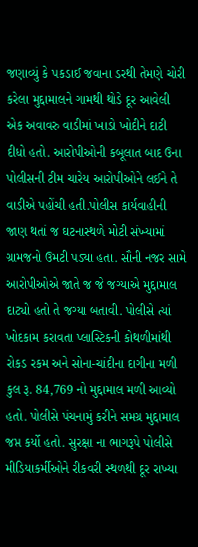જણાવ્યું કે પકડાઈ જવાના ડરથી તેમણે ચોરી કરેલા મુદ્દામાલને ગામથી થોડે દૂર આવેલી એક અવાવરુ વાડીમાં ખાડો ખોદીને દાટી દીધો હતો. આરોપીઓની કબૂલાત બાદ ઉના પોલીસની ટીમ ચારેય આરોપીઓને લઈને તે વાડીએ પહોંચી હતી.પોલીસ કાર્યવાહીની જાણ થતાં જ ઘટનાસ્થળે મોટી સંખ્યામાં ગ્રામજનો ઉમટી પડ્યા હતા. સૌની નજર સામે આરોપીઓએ જાતે જ જે જગ્યાએ મુદ્દામાલ દાટ્યો હતો તે જગ્યા બતાવી. પોલીસે ત્યાં ખોદકામ કરાવતા પ્લાસ્ટિકની કોથળીમાંથી રોકડ રકમ અને સોના-ચાંદીના દાગીના મળી કુલ રૂ. 84,769 નો મુદ્દામાલ મળી આવ્યો હતો. પોલીસે પંચનામું કરીને સમગ્ર મુદ્દામાલ જપ્ત કર્યો હતો. સુરક્ષા ના ભાગરૂપે પોલીસે મીડિયાકર્મીઓને રીકવરી સ્થળથી દૂર રાખ્યા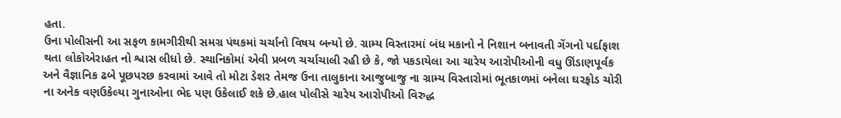હતા.
ઉના પોલીસની આ સફળ કામગીરીથી સમગ્ર પંથકમાં ચર્ચાનો વિષય બન્યો છે. ગ્રામ્ય વિસ્તારમાં બંધ મકાનો ને નિશાન બનાવતી ગેંગનો પર્દાફાશ થતા લોકોએરાહત નો શ્વાસ લીધો છે. સ્થાનિકોમાં એવી પ્રબળ ચર્ચાચાલી રહી છે કે, જો પકડાયેલા આ ચારેય આરોપીઓની વધુ ઊંડાણપૂર્વક અને વૈજ્ઞાનિક ઢબે પૂછપરછ કરવામાં આવે તો મોટા ડેશર તેમજ ઉના તાલુકાના આજુબાજુ ના ગ્રામ્ય વિસ્તારોમાં ભૂતકાળમાં બનેલા ઘરફોડ ચોરી ના અનેક વણઉકેલ્યા ગુનાઓના ભેદ પણ ઉકેલાઈ શકે છે.હાલ પોલીસે ચારેય આરોપીઓ વિરુદ્ધ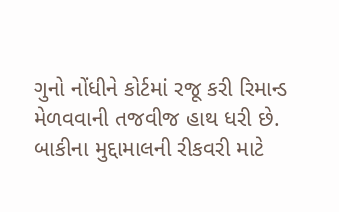ગુનો નોંધીને કોર્ટમાં રજૂ કરી રિમાન્ડ મેળવવાની તજવીજ હાથ ધરી છે. બાકીના મુદ્દામાલની રીકવરી માટે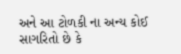અને આ ટોળકી ના અન્ય કોઈ સાગરિતો છે કે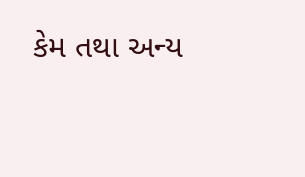કેમ તથા અન્ય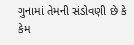ગુનામાં તેમની સંડોવણી છે કે કેમ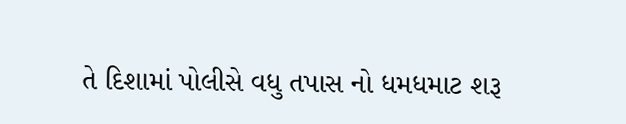તે દિશામાં પોલીસે વધુ તપાસ નો ધમધમાટ શરૂ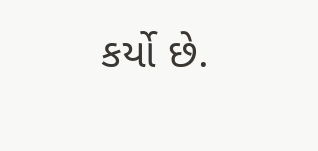કર્યો છે.